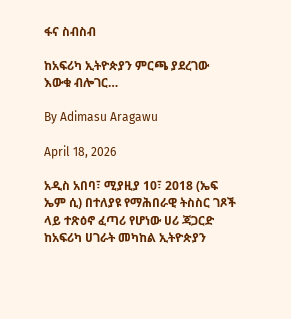ፋና ስብስብ

ከአፍሪካ ኢትዮጵያን ምርጫ ያደረገው እውቁ ብሎገር…

By Adimasu Aragawu

April 18, 2026

አዲስ አበባ፣ ሚያዚያ 10፣ 2018 (ኤፍ ኤም ሲ) በተለያዩ የማሕበራዊ ትስስር ገጾች ላይ ተጽዕኖ ፈጣሪ የሆነው ሀሪ ጃጋርድ ከአፍሪካ ሀገራት መካከል ኢትዮጵያን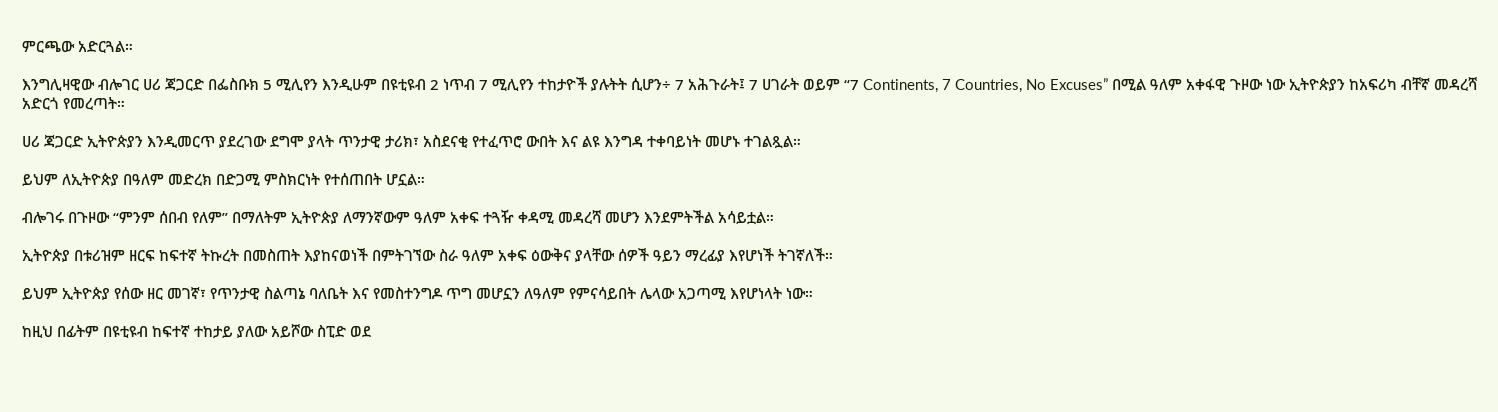ምርጫው አድርጓል።

እንግሊዛዊው ብሎገር ሀሪ ጃጋርድ በፌስቡክ 5 ሚሊየን እንዲሁም በዩቲዩብ 2 ነጥብ 7 ሚሊየን ተከታዮች ያሉትት ሲሆን÷ 7 አሕጉራት፤ 7 ሀገራት ወይም “7 Continents, 7 Countries, No Excuses” በሚል ዓለም አቀፋዊ ጉዞው ነው ኢትዮጵያን ከአፍሪካ ብቸኛ መዳረሻ አድርጎ የመረጣት።

ሀሪ ጃጋርድ ኢትዮጵያን እንዲመርጥ ያደረገው ደግሞ ያላት ጥንታዊ ታሪክ፣ አስደናቂ የተፈጥሮ ውበት እና ልዩ እንግዳ ተቀባይነት መሆኑ ተገልጿል።

ይህም ለኢትዮጵያ በዓለም መድረክ በድጋሚ ምስክርነት የተሰጠበት ሆኗል።

ብሎገሩ በጉዞው “ምንም ሰበብ የለም” በማለትም ኢትዮጵያ ለማንኛውም ዓለም አቀፍ ተጓዥ ቀዳሚ መዳረሻ መሆን እንደምትችል አሳይቷል።

ኢትዮጵያ በቱሪዝም ዘርፍ ከፍተኛ ትኩረት በመስጠት እያከናወነች በምትገኘው ስራ ዓለም አቀፍ ዕውቅና ያላቸው ሰዎች ዓይን ማረፊያ እየሆነች ትገኛለች።

ይህም ኢትዮጵያ የሰው ዘር መገኛ፣ የጥንታዊ ስልጣኔ ባለቤት እና የመስተንግዶ ጥግ መሆኗን ለዓለም የምናሳይበት ሌላው አጋጣሚ እየሆነላት ነው።

ከዚህ በፊትም በዩቲዩብ ከፍተኛ ተከታይ ያለው አይሾው ስፒድ ወደ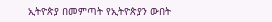ኢትዮጵያ በመምጣት የኢትዮጵያን ውበት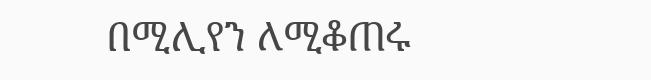በሚሊየን ለሚቆጠሩ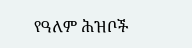የዓለም ሕዝቦች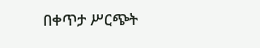በቀጥታ ሥርጭት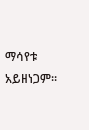ማሳየቱ አይዘነጋም።